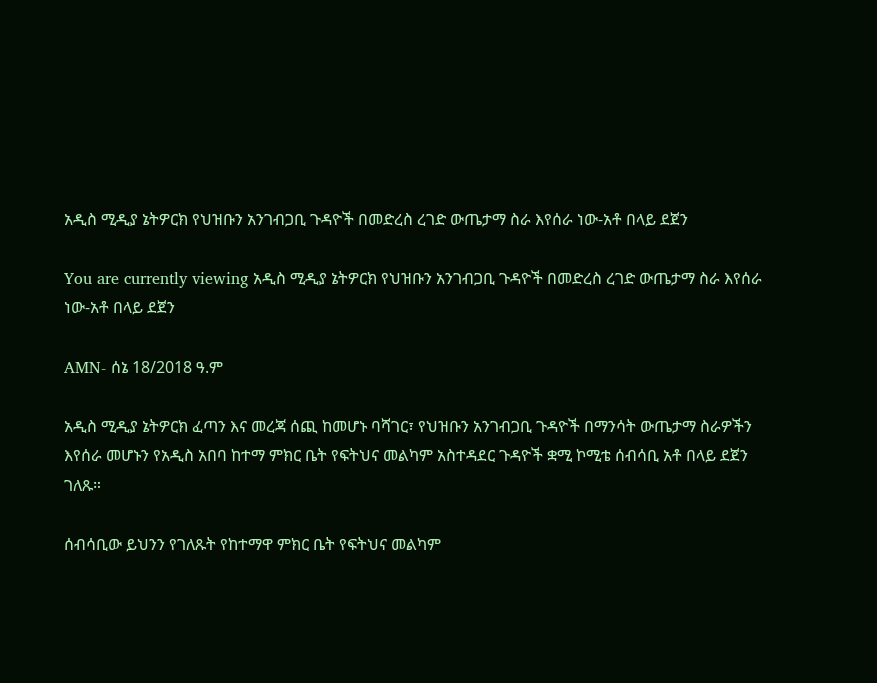አዲስ ሚዲያ ኔትዎርክ የህዝቡን አንገብጋቢ ጉዳዮች በመድረስ ረገድ ውጤታማ ስራ እየሰራ ነው-አቶ በላይ ደጀን

You are currently viewing አዲስ ሚዲያ ኔትዎርክ የህዝቡን አንገብጋቢ ጉዳዮች በመድረስ ረገድ ውጤታማ ስራ እየሰራ ነው-አቶ በላይ ደጀን

AMN- ሰኔ 18/2018 ዓ.ም

አዲስ ሚዲያ ኔትዎርክ ፈጣን እና መረጃ ሰጪ ከመሆኑ ባሻገር፣ የህዝቡን አንገብጋቢ ጉዳዮች በማንሳት ውጤታማ ስራዎችን እየሰራ መሆኑን የአዲስ አበባ ከተማ ምክር ቤት የፍትህና መልካም አስተዳደር ጉዳዮች ቋሚ ኮሚቴ ሰብሳቢ አቶ በላይ ደጀን ገለጹ።

ሰብሳቢው ይህንን የገለጹት የከተማዋ ምክር ቤት የፍትህና መልካም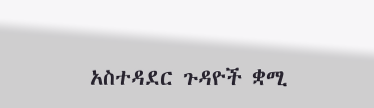አስተዳደር ጉዳዮች ቋሚ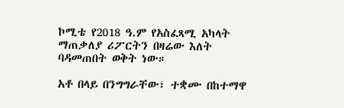ኮሚቴ የ2018 ዓ.ም የአስፈጻሚ አካላት ማጠቃለያ ሪፖርትን በዛሬው እለት ባዳመጠበት ወቅት ነው።

አቶ በላይ በንግግራቸው፣ ተቋሙ በከተማዋ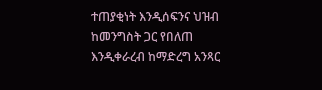ተጠያቂነት እንዲሰፍንና ህዝብ ከመንግስት ጋር የበለጠ እንዲቀራረብ ከማድረግ አንጻር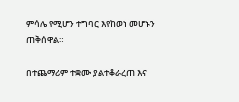ምሳሌ የሚሆን ተግባር እየከወነ መሆኑን ጠቅሰዋል።

በተጨማሪም ተቋሙ ያልተቆራረጠ እና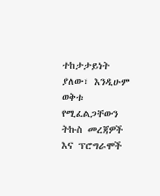ተከታታይነት ያለው፣ እንዲሁም ወቅቱ የሚፈልጋቸውን ትኩስ መረጃዎች እና ፕሮግራሞች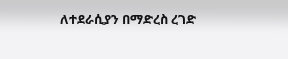ለተደራሲያን በማድረስ ረገድ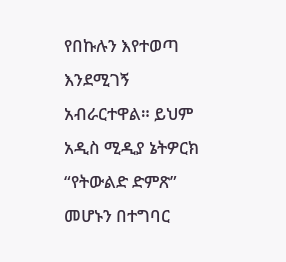የበኩሉን እየተወጣ እንደሚገኝ አብራርተዋል። ይህም አዲስ ሚዲያ ኔትዎርክ “የትውልድ ድምጽ” መሆኑን በተግባር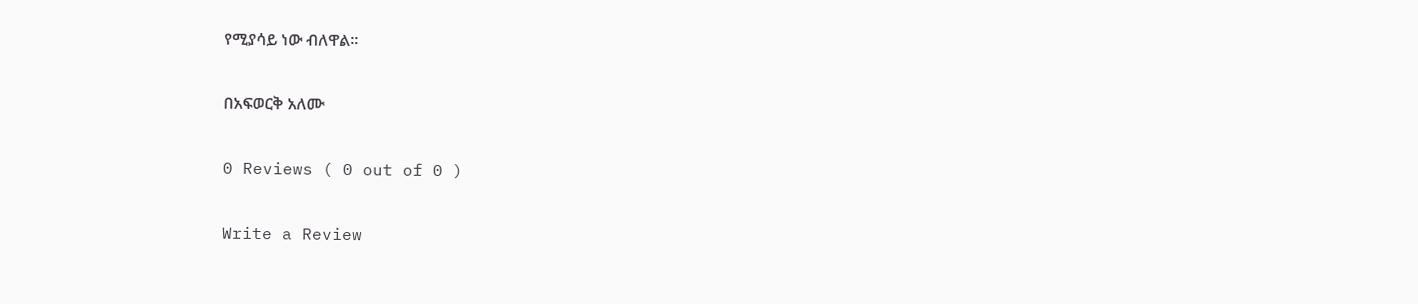የሚያሳይ ነው ብለዋል።

በአፍወርቅ አለሙ

0 Reviews ( 0 out of 0 )

Write a Review